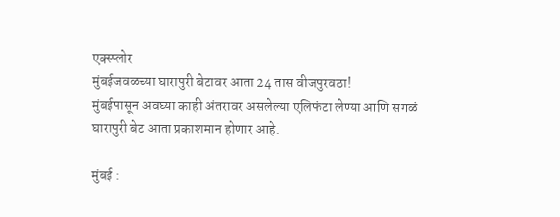एक्स्प्लोर
मुंबईजवळच्या घारापुरी बेटावर आता 24 तास वीजपुरवठा!
मुंबईपासून अवघ्या काही अंतरावर असलेल्या एलिफंटा लेण्या आणि सगळं घारापुरी बेट आता प्रकाशमान होणार आहे.

मुंबई :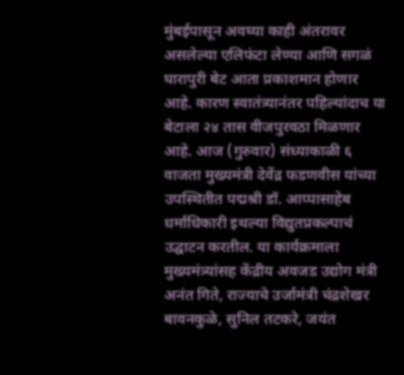मुंबईपासून अवघ्या काही अंतरावर असलेल्या एलिफंटा लेण्या आणि सगळं घारापुरी बेट आता प्रकाशमान होणार आहे. कारण स्वातंत्र्यानंतर पहिल्यांदाच या बेटाला २४ तास वीजपुरवठा मिळणार आहे. आज (गुरुवार) संध्याकाळी ६ वाजता मुख्यमंत्री देवेंद्र फडणवीस यांच्या उपस्थितीत पद्मश्री डॉ. आप्पासाहेब धर्माधिकारी इथल्या विद्युतप्रकल्पाचं उद्घाटन करतील. या कार्यक्रमाला मुख्यमंत्र्यांसह केंद्रीय अवजड उद्योग मंत्री अनंत गिते, राज्याचे उर्जामंत्री चंद्रशेखर बावनकुळे, सुनिल तटकरे, जयंत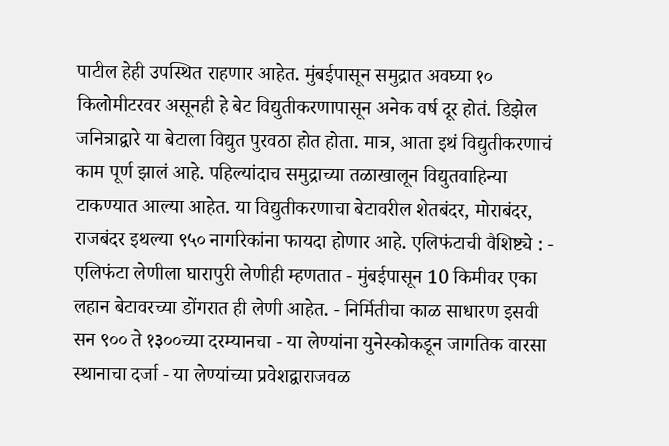पाटील हेही उपस्थित राहणार आहेत. मुंबईपासून समुद्रात अवघ्या १० किलोमीटरवर असूनही हे बेट विद्युतीकरणापासून अनेक वर्ष दूर होतं. डिझेल जनित्राद्वारे या बेटाला विद्युत पुरवठा होत होता. मात्र, आता इथं विद्युतीकरणाचं काम पूर्ण झालं आहे. पहिल्यांदाच समुद्राच्या तळाखालून विद्युतवाहिन्या टाकण्यात आल्या आहेत. या विद्युतीकरणाचा बेटावरील शेतबंदर, मोराबंदर, राजबंदर इथल्या ९५० नागरिकांना फायदा होणार आहे. एलिफंटाची वैशिष्ट्ये : - एलिफंटा लेणीला घारापुरी लेणीही म्हणतात - मुंबईपासून 10 किमीवर एका लहान बेटावरच्या डोंगरात ही लेणी आहेत. - निर्मितीचा काळ साधारण इसवी सन ९०० ते १३००च्या दरम्यानचा - या लेण्यांना युनेस्कोकडून जागतिक वारसा स्थानाचा दर्जा - या लेण्यांच्या प्रवेशद्वाराजवळ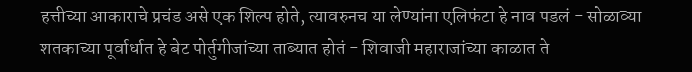हत्तीच्या आकाराचे प्रचंड असे एक शिल्प होते, त्यावरुनच या लेण्यांना एलिफंटा हे नाव पडलं - सोळाव्या शतकाच्या पूर्वार्धात हे बेट पोर्तुगीजांच्या ताब्यात होतं - शिवाजी महाराजांच्या काळात ते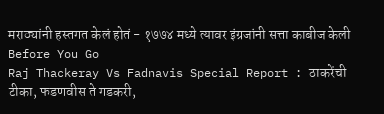मराठ्यांनी हस्तगत केलं होतं - १७७४ मध्ये त्यावर इंग्रजांनी सत्ता काबीज केली
Before You Go
Raj Thackeray Vs Fadnavis Special Report : ठाकरेंची टीका, फडणवीस ते गडकरी,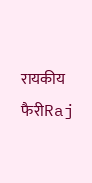रायकीय फैरीRaj